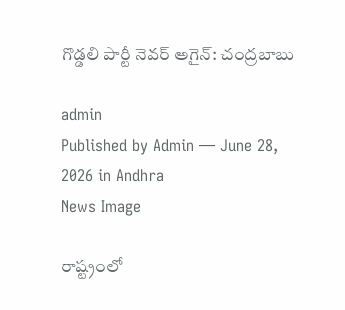గొడ్డ‌లి పార్టీ నెవర్ అగైన్: చంద్ర‌బాబు

admin
Published by Admin — June 28, 2026 in Andhra
News Image

రాష్ట్రంలో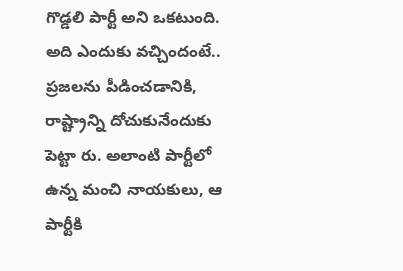గొడ్డ‌లి పార్టీ అని ఒక‌టుంది. అది ఎందుకు వ‌చ్చిందంటే.. ప్ర‌జ‌ల‌ను పీడించ‌డానికి, రాష్ట్రాన్ని దోచుకునేందుకు పెట్టా రు. అలాంటి పార్టీలో ఉన్న మంచి నాయ‌కులు, ఆ పార్టీకి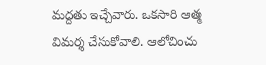మ‌ద్ద‌తు ఇచ్చేవారు. ఒక‌సారి ఆత్మ విమ‌ర్శ చేసుకోవాలి. ఆలోచించు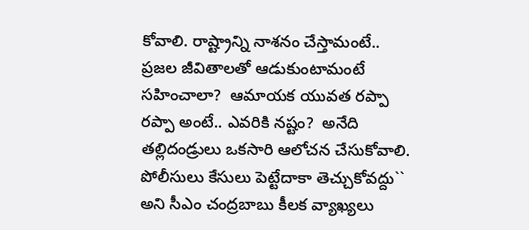కోవాలి. రాష్ట్రాన్ని నాశ‌నం చేస్తామంటే.. ప్ర‌జ‌ల జీవితాల‌తో ఆడుకుంటామంటే స‌హించాలా?  ఆమాయ‌క యువ‌త ర‌ప్పా ర‌ప్పా అంటే.. ఎవ‌రికి న‌ష్టం?  అనేది త‌ల్లిదండ్రులు ఒక‌సారి ఆలోచన చేసుకోవాలి. పోలీసులు కేసులు పెట్టేదాకా తెచ్చుకోవ‌ద్దు`` అని సీఎం చంద్ర‌బాబు కీల‌క వ్యాఖ్యలు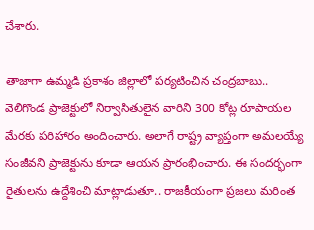చేశారు.

తాజాగా ఉమ్మ‌డి ప్ర‌కాశం జిల్లాలో ప‌ర్య‌టించిన చంద్ర‌బాబు.. వెలిగొండ ప్రాజెక్టులో నిర్వాసితులైన వారిని 300 కోట్ల రూపాయ‌ల మేర‌కు ప‌రిహారం అందించారు. అలాగే రాష్ట్ర వ్యాప్తంగా అమ‌ల‌య్యే సంజీవ‌ని ప్రాజెక్టును కూడా ఆయ‌న ప్రారంభించారు. ఈ సంద‌ర్భంగా రైతుల‌ను ఉద్దేశించి మాట్లాడుతూ.. రాజ‌కీయంగా ప్ర‌జ‌లు మ‌రింత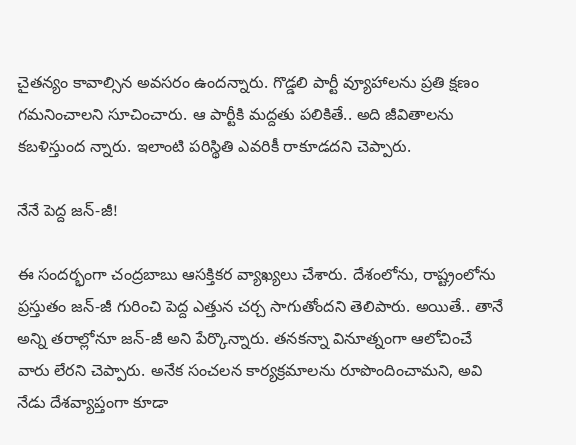చైత‌న్యం కావాల్సిన అవ‌స‌రం ఉంద‌న్నారు. గొడ్డ‌లి పార్టీ వ్యూహాల‌ను ప్ర‌తి క్ష‌ణం గ‌మ‌నించాల‌ని సూచించారు. ఆ పార్టీకి మ‌ద్ద‌తు ప‌లికితే.. అది జీవితాల‌ను క‌బ‌ళిస్తుంద న్నారు. ఇలాంటి ప‌రిస్థితి ఎవ‌రికీ రాకూడ‌ద‌ని చెప్పారు.

నేనే పెద్ద జన్‌-జీ!

ఈ సంద‌ర్భంగా చంద్ర‌బాబు ఆస‌క్తిక‌ర వ్యాఖ్య‌లు చేశారు. దేశంలోను, రాష్ట్రంలోను ప్ర‌స్తుతం జ‌న్‌-జీ గురించి పెద్ద ఎత్తున చ‌ర్చ సాగుతోంద‌ని తెలిపారు. అయితే.. తానే అన్ని త‌రాల్లోనూ జ‌న్-జీ అని పేర్కొన్నారు. త‌న‌క‌న్నా వినూత్నంగా ఆలోచించే వారు లేర‌ని చెప్పారు. అనేక సంచ‌ల‌న కార్య‌క్ర‌మాల‌ను రూపొందించామ‌ని, అవి నేడు దేశ‌వ్యాప్తంగా కూడా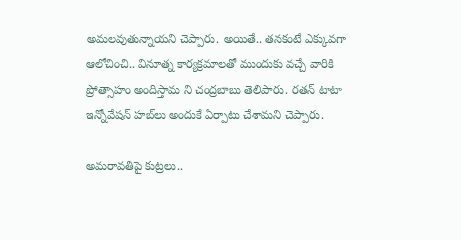అమ‌ల‌వుతున్నాయ‌ని చెప్పారు. అయితే.. త‌న‌కంటే ఎక్కువ‌గా ఆలోచించి.. వినూత్న కార్య‌క్ర‌మాల‌తో ముందుకు వ‌చ్చే వారికి ప్రోత్సాహం అందిస్తామ ని చంద్ర‌బాబు తెలిపారు. ర‌త‌న్ టాటా ఇన్నోవేష‌న్ హ‌బ్‌లు అందుకే ఏర్పాటు చేశామ‌ని చెప్పారు.

అమ‌రావ‌తిపై కుట్ర‌లు..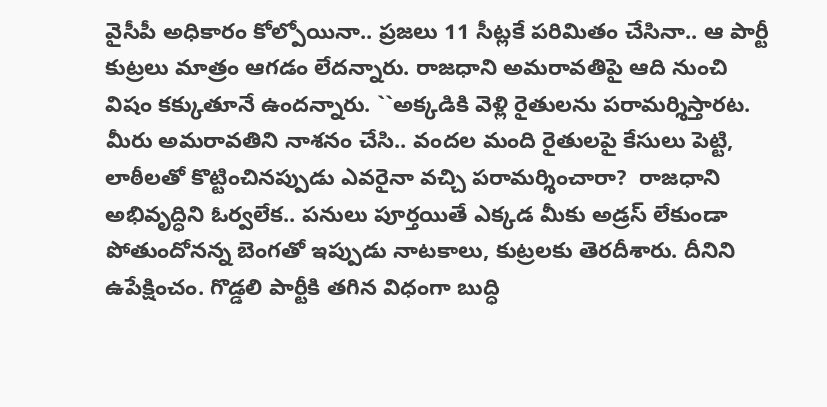వైసీపీ అధికారం కోల్పోయినా.. ప్ర‌జ‌లు 11 సీట్ల‌కే ప‌రిమితం చేసినా.. ఆ పార్టీ కుట్ర‌లు మాత్రం ఆగ‌డం లేద‌న్నారు. రాజ‌ధాని అమ‌రావ‌తిపై ఆది నుంచి విషం క‌క్కుతూనే ఉంద‌న్నారు. ``అక్క‌డికి వెళ్లి రైతుల‌ను ప‌రామ‌ర్శిస్తార‌ట‌. మీరు అమ‌రావ‌తిని నాశ‌నం చేసి.. వంద‌ల మంది రైతుల‌పై కేసులు పెట్టి, లాఠీల‌తో కొట్టించిన‌ప్పుడు ఎవ‌రైనా వ‌చ్చి ప‌రామ‌ర్శించారా?  రాజ‌ధాని అభివృద్ధిని ఓర్వ‌లేక‌.. ప‌నులు పూర్త‌యితే ఎక్క‌డ మీకు అడ్ర‌స్ లేకుండా పోతుందోన‌న్న బెంగ‌తో ఇప్పుడు నాట‌కాలు, కుట్ర‌ల‌కు తెర‌దీశారు. దీనిని ఉపేక్షించం. గొడ్డ‌లి పార్టీకి త‌గిన విధంగా బుద్ధి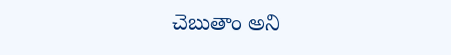చెబుతాం అని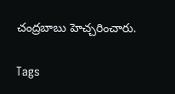చంద్ర‌బాబు హెచ్చరించారు.

Tags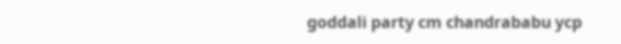goddali party cm chandrababu ycp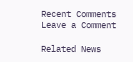Recent Comments
Leave a Comment

Related News